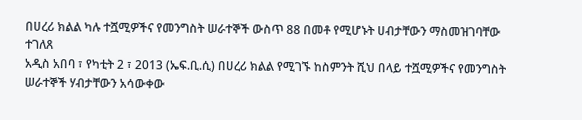በሀረሪ ክልል ካሉ ተሿሚዎችና የመንግስት ሠራተኞች ውስጥ 88 በመቶ የሚሆኑት ሀብታቸውን ማስመዝገባቸው ተገለጸ
አዲስ አበባ ፣ የካቲት 2 ፣ 2013 (ኤፍ.ቢ.ሲ) በሀረሪ ክልል የሚገኙ ከስምንት ሺህ በላይ ተሿሚዎችና የመንግስት ሠራተኞች ሃብታቸውን አሳውቀው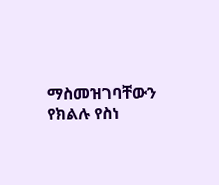ማስመዝገባቸውን የክልሉ የስነ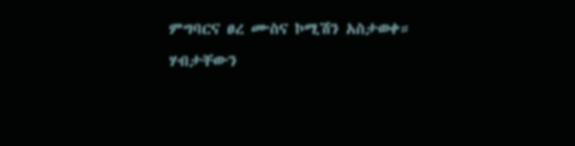ምግባርና ፀረ ሙስና ኮሚሽን አስታወቀ።
ሃብታቸውን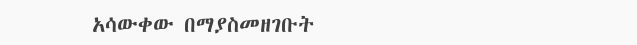አሳውቀው በማያስመዘገቡት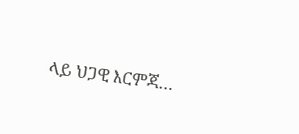ላይ ህጋዊ እርምጃ…